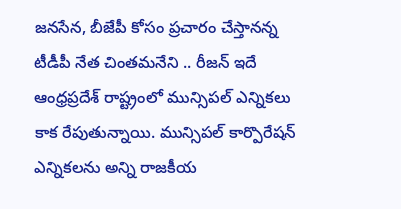జనసేన, బీజేపీ కోసం ప్రచారం చేస్తానన్న టీడీపీ నేత చింతమనేని .. రీజన్ ఇదే
ఆంధ్రప్రదేశ్ రాష్ట్రంలో మున్సిపల్ ఎన్నికలు కాక రేపుతున్నాయి. మున్సిపల్ కార్పొరేషన్ ఎన్నికలను అన్ని రాజకీయ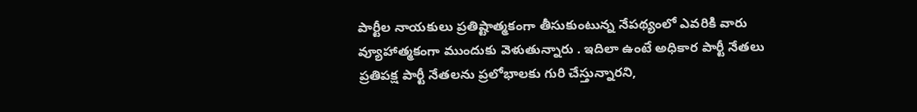పార్టీల నాయకులు ప్రతిష్టాత్మకంగా తీసుకుంటున్న నేపథ్యంలో ఎవరికి వారు వ్యూహాత్మకంగా ముందుకు వెళుతున్నారు . ఇదిలా ఉంటే అధికార పార్టీ నేతలు ప్రతిపక్ష పార్టీ నేతలను ప్రలోభాలకు గురి చేస్తున్నారని,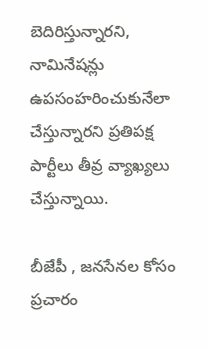బెదిరిస్తున్నారని, నామినేషన్లు ఉపసంహరించుకునేలా చేస్తున్నారని ప్రతిపక్ష పార్టీలు తీవ్ర వ్యాఖ్యలు చేస్తున్నాయి.

బీజేపీ , జనసేనల కోసం ప్రచారం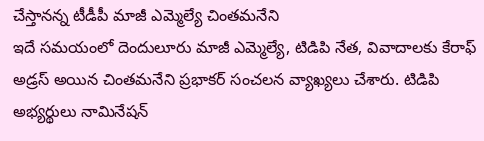చేస్తానన్న టీడీపీ మాజీ ఎమ్మెల్యే చింతమనేని
ఇదే సమయంలో దెందులూరు మాజీ ఎమ్మెల్యే, టిడిపి నేత, వివాదాలకు కేరాఫ్ అడ్రస్ అయిన చింతమనేని ప్రభాకర్ సంచలన వ్యాఖ్యలు చేశారు. టిడిపి అభ్యర్థులు నామినేషన్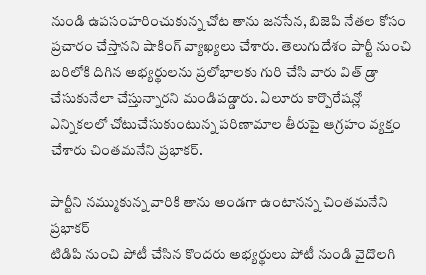నుండి ఉపసంహరించుకున్న చోట తాను జనసేన, బిజెపి నేతల కోసం ప్రచారం చేస్తానని షాకింగ్ వ్యాఖ్యలు చేశారు. తెలుగుదేశం పార్టీ నుంచి బరిలోకి దిగిన అభ్యర్థులను ప్రలోభాలకు గురి చేసి వారు విత్ డ్రా చేసుకునేలా చేస్తున్నారని మండిపడ్డారు. ఏలూరు కార్పొరేషన్లో ఎన్నికలలో చోటుచేసుకుంటున్న పరిణామాల తీరుపై ఆగ్రహం వ్యక్తం చేశారు చింతమనేని ప్రభాకర్.

పార్టీని నమ్ముకున్న వారికి తాను అండగా ఉంటానన్న చింతమనేని ప్రభాకర్
టిడిపి నుంచి పోటీ చేసిన కొందరు అభ్యర్థులు పోటీ నుండి వైదొలగి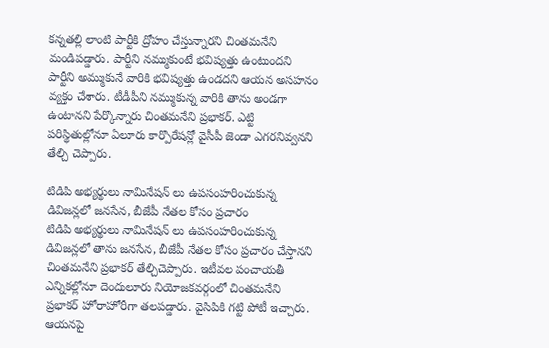కన్నతల్లి లాంటి పార్టీకి ద్రోహం చేస్తున్నారని చింతమనేని మండిపడ్డారు. పార్టీని నమ్ముకుంటే భవిష్యత్తు ఉంటుందని పార్టీని అమ్ముకునే వారికి భవిష్యత్తు ఉండదని ఆయన అసహనం వ్యక్తం చేశారు. టీడీపీని నమ్ముకున్న వారికి తాను అండగా ఉంటానని పేర్కొన్నారు చింతమనేని ప్రభాకర్. ఎట్టి పరిస్థితుల్లోనూ ఏలూరు కార్పొరేషన్లో వైసీపీ జెండా ఎగరనివ్వనని తేల్చి చెప్పారు.

టిడిపి అభ్యర్థులు నామినేషన్ లు ఉపసంహరించుకున్న డివిజన్లలో జనసేన, బీజేపీ నేతల కోసం ప్రచారం
టిడిపి అభ్యర్థులు నామినేషన్ లు ఉపసంహరించుకున్న డివిజన్లలో తాను జనసేన, బీజేపీ నేతల కోసం ప్రచారం చేస్తానని చింతమనేని ప్రభాకర్ తేల్చిచెప్పారు. ఇటీవల పంచాయతీ ఎన్నికల్లోనూ దెందులూరు నియోజకవర్గంలో చింతమనేని ప్రభాకర్ హోరాహోరీగా తలపడ్డారు. వైసిపికి గట్టి పోటీ ఇచ్చారు. ఆయనపై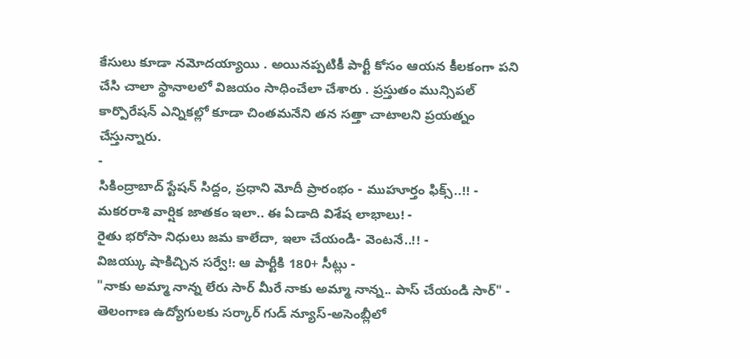కేసులు కూడా నమోదయ్యాయి . అయినప్పటికీ పార్టీ కోసం ఆయన కీలకంగా పని చేసి చాలా స్థానాలలో విజయం సాధించేలా చేశారు . ప్రస్తుతం మున్సిపల్ కార్పొరేషన్ ఎన్నికల్లో కూడా చింతమనేని తన సత్తా చాటాలని ప్రయత్నం చేస్తున్నారు.
-
సికింద్రాబాద్ స్టేషన్ సిద్దం, ప్రధాని మోదీ ప్రారంభం - ముహూర్తం ఫిక్స్..!! -
మకరరాశి వార్షిక జాతకం ఇలా.. ఈ ఏడాది విశేష లాభాలు! -
రైతు భరోసా నిధులు జమ కాలేదా, ఇలా చేయండి- వెంటనే..!! -
విజయ్కు షాకిచ్చిన సర్వే!: ఆ పార్టీకి 180+ సీట్లు -
"నాకు అమ్మా నాన్న లేరు సార్ మీరే నాకు అమ్మా నాన్న.. పాస్ చేయండి సార్" -
తెలంగాణ ఉద్యోగులకు సర్కార్ గుడ్ న్యూస్-అసెంబ్లీలో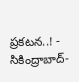ప్రకటన..! -
సికింద్రాబాద్-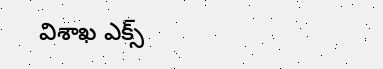విశాఖ ఎక్స్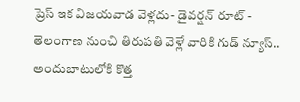ప్రెస్ ఇక విజయవాడ వెళ్లదు- డైవర్షన్ రూట్ -
తెలంగాణ నుంచి తిరుపతి వెళ్లే వారికి గుడ్ న్యూస్.. అందుబాటులోకి కొత్త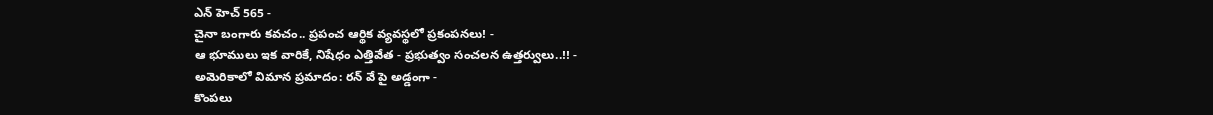ఎన్ హెచ్ 565 -
చైనా బంగారు కవచం.. ప్రపంచ ఆర్థిక వ్యవస్థలో ప్రకంపనలు! -
ఆ భూములు ఇక వారికే, నిషేధం ఎత్తివేత - ప్రభుత్వం సంచలన ఉత్తర్వులు..!! -
అమెరికాలో విమాన ప్రమాదం: రన్ వే పై అడ్డంగా -
కొంపలు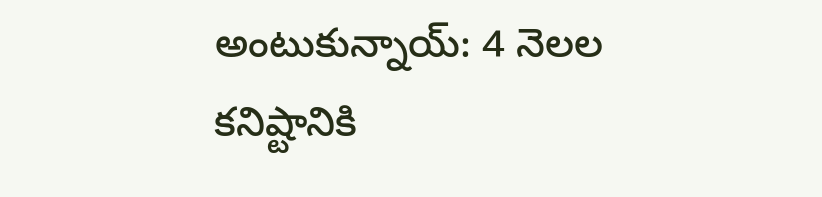అంటుకున్నాయ్: 4 నెలల కనిష్టానికి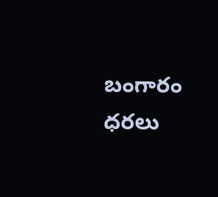బంగారం ధరలు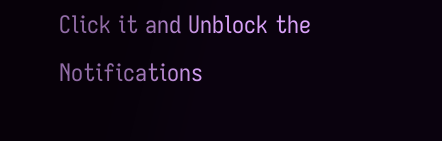Click it and Unblock the Notifications